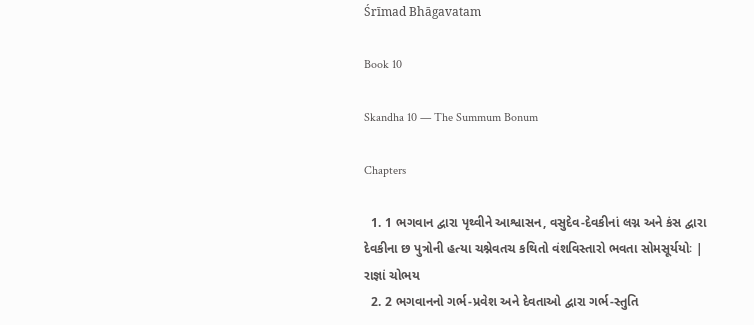Śrīmad Bhāgavatam

Book 10

Skandha 10 — The Summum Bonum

Chapters

  1. 1 ભગવાન દ્વારા પૃથ્વીને આશ્વાસન, વસુદેવ-દેવકીનાં લગ્ન અને કંસ દ્વારા દેવકીના છ પુત્રોની હત્યા ચશ્નેવતચ કથિતો વંશવિસ્તારો ભવતા સોમસૂર્યયોઃ | રાજ્ઞાં ચોભય
  2. 2 ભગવાનનો ગર્ભ-પ્રવેશ અને દેવતાઓ દ્વારા ગર્ભ-સ્તુતિ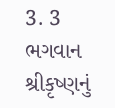3. 3 ભગવાન શ્રીકૃષ્ણનું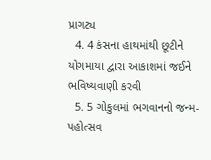પ્રાગટ્ય
  4. 4 કંસના હાથમાંથી છૂટીને યોગમાયા દ્વારા આકાશમાં જઈને ભવિષ્યવાણી કરવી
  5. 5 ગોકુલમાં ભગવાનનો જન્મ-પહોત્સવ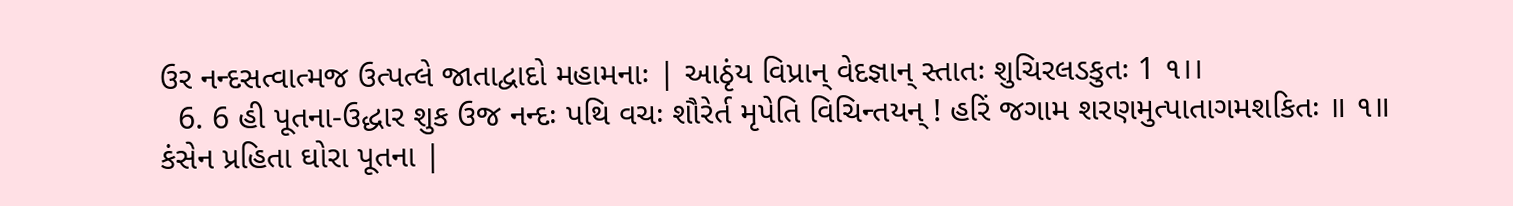ઉર નન્દસત્વાત્મજ ઉત્પત્લે જાતાદ્વાદો મહામનાઃ | આઠૃંય વિપ્રાન્‌ વેદજ્ઞાન્‌ સ્તાતઃ શુચિરલડકુતઃ 1 ૧।।
  6. 6 હી પૂતના-ઉદ્ધાર શુક ઉજ નન્દઃ પથિ વચઃ શૌરેર્ત મૃપેતિ વિચિન્તયન્‌ ! હરિં જગામ શરણમુત્પાતાગમશકિતઃ ॥ ૧॥ કંસેન પ્રહિતા ઘોરા પૂતના |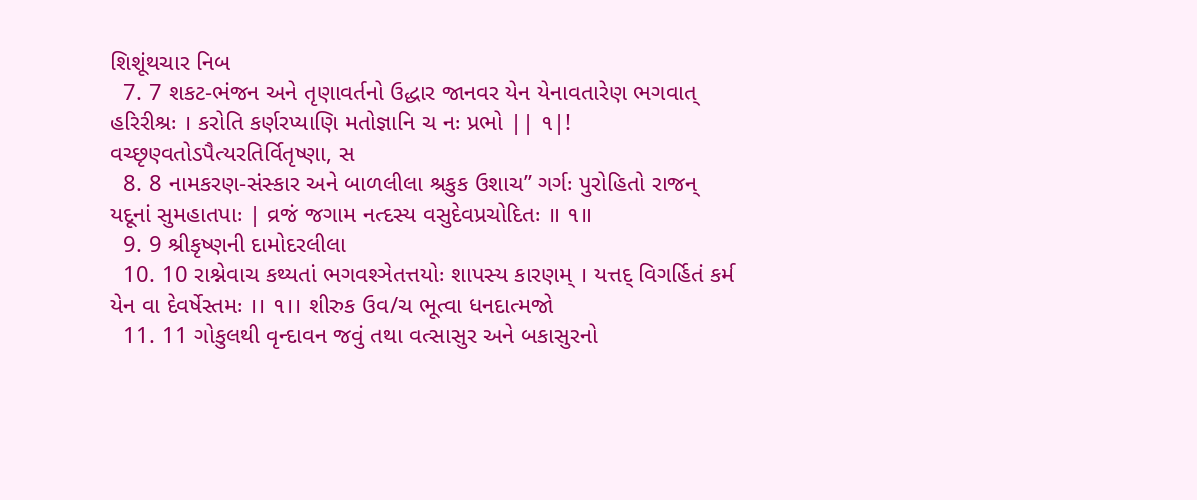શિશૂંથચાર નિબ
  7. 7 શકટ-ભંજન અને તૃણાવર્તનો ઉદ્ધાર જાનવર યેન યેનાવતારેણ ભગવાત્‌ હરિરીશ્રઃ । કરોતિ કર્ણરપ્યાણિ મતોજ્ઞાનિ ચ નઃ પ્રભો || ૧|! વચ્છૃણ્વતોડપૈત્યરતિર્વિતૃષ્ણા, સ
  8. 8 નામકરણ-સંસ્કાર અને બાળલીલા શ્રકુક ઉશાચ” ગર્ગઃ પુરોહિતો રાજન્‌ યદૂનાં સુમહાતપાઃ | વ્રજં જગામ નત્દસ્ય વસુદેવપ્રચોદિતઃ ॥ ૧॥
  9. 9 શ્રીકૃષ્ણની દામોદરલીલા
  10. 10 રાશ્નેવાચ કથ્યતાં ભગવશ્ઞેતત્તયોઃ શાપસ્ય કારણમ્‌ । યત્તદ્‌ વિગર્હિતં કર્મ યેન વા દેવર્ષેસ્તમઃ ।। ૧।। શીરુક ઉવ/ચ ભૂત્વા ધનદાત્મજો
  11. 11 ગોકુલથી વૃન્દાવન જવું તથા વત્સાસુર અને બકાસુરનો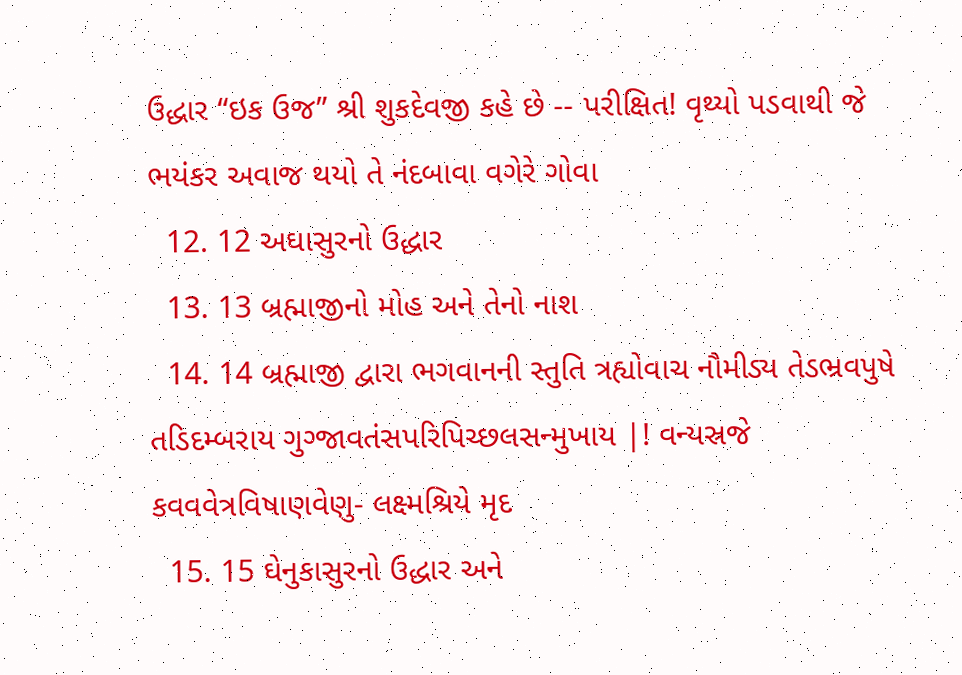ઉદ્ધાર “ઇક ઉજ” શ્રી શુકદેવજી કહે છે -- પરીક્ષિત! વૃથ્યો પડવાથી જે ભયંકર અવાજ થયો તે નંદબાવા વગેરે ગોવા
  12. 12 અઘાસુરનો ઉદ્ધાર
  13. 13 બ્રહ્માજીનો મોહ અને તેનો નાશ
  14. 14 બ્રહ્માજી દ્વારા ભગવાનની સ્તુતિ ત્રહ્યોવાચ નૌમીડ્ય તેડભ્રવપુષે તડિદમ્બરાય ગુગ્જાવતંસપરિપિચ્છલસન્મુખાય |! વન્યસ્રજે કવવવેત્રવિષાણવેણુ- લક્ષ્મશ્રિયે મૃદ
  15. 15 ઘેનુકાસુરનો ઉદ્ધાર અને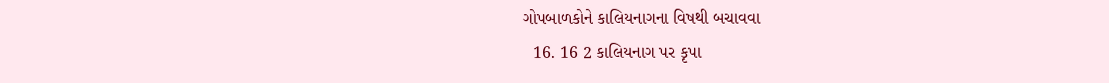ગોપબાળકોને કાલિયનાગના વિષથી બચાવવા
  16. 16 2 કાલિયનાગ પર કૃપા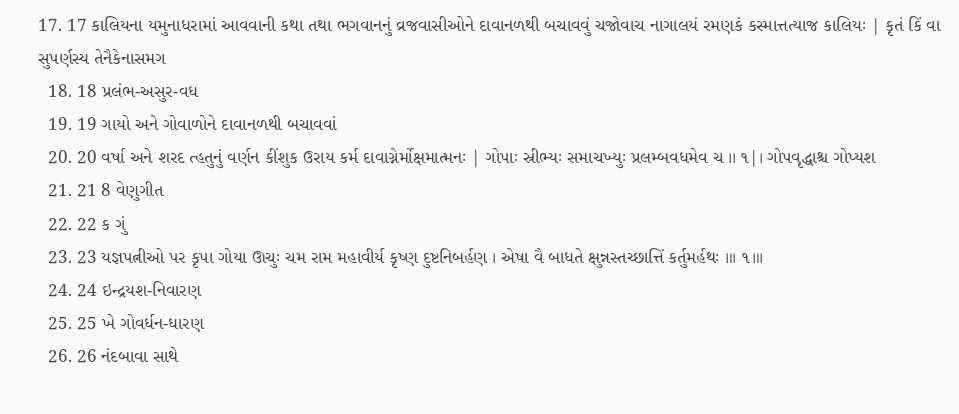17. 17 કાલિયના યમુનાધરામાં આવવાની કથા તથા ભગવાનનું વ્રજવાસીઓને દાવાનળથી બચાવવું ચજોવાચ નાગાલયં રમણકં કસ્માત્તત્યાજ કાલિયઃ | કૃતં કિં વા સુપર્ણસ્ય તેનૈકેનાસમગ
  18. 18 પ્રલંભ-અસુર-વધ
  19. 19 ગાયો અને ગોવાળોને દાવાનળથી બચાવવાં
  20. 20 વર્ષા અને શરદ ત્હતુનું વર્ણન કીંશુક ઉરાય કર્મ દાવાગ્નેર્મોક્ષમાત્મનઃ | ગોપાઃ સ્રીભ્યઃ સમાચખ્યુઃ પ્રલમ્બવધમેવ ચ ।। ૧|। ગોપવૃદ્ધાશ્ચ ગોપ્યશ
  21. 21 8 વેણુગીત
  22. 22 ક ગું
  23. 23 યજ્ઞપત્નીઓ પર કૃપા ગોયા ઊચુઃ ચમ રામ મહાવીર્ય કૃષ્ણ દુષ્ટનિબર્હણ । એષા વૈ બાધતે ક્ષુન્નસ્તચ્છાત્તિં કર્તુમર્હથઃ ॥। ૧॥।
  24. 24 ઇન્દ્રયશ-નિવારણ
  25. 25 ખે ગોવર્ધન-ધારણ
  26. 26 નંદબાવા સાથે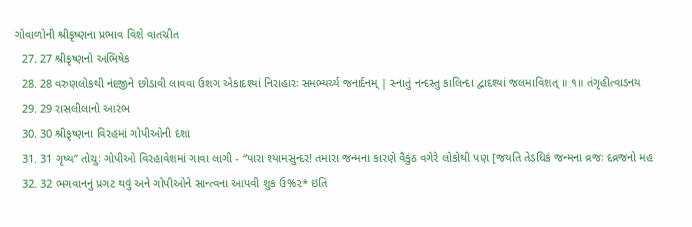ગોવાળોની શ્રીકૃષ્ણના પ્રભાવ વિશે વાતચીત
  27. 27 શ્રીકૃષ્ણનો અભિષેક
  28. 28 વરુણલોકથી નંદજીને છોડાવી લાવવા ઉશગ એકાદશ્યાં નિરાહારઃ સમભ્યર્ચ્ય જનાર્દનમ્‌ | સ્નાતું નન્દસ્તુ કાલિન્દા દ્વાદશ્યાં જલમાવિશત્‌ ॥ ૧॥ તંગૃહીત્વાડનય
  29. 29 રાસલીલાનો આરંભ
  30. 30 શ્રીકૃષ્ણના વિરહમાં ગોપીઓની દશા
  31. 31 ગૃષ્ય” તોચુઃ ગોપીઓ વિરહાવેશમાં ગાવા લાગી - “પારા શ્યામસુન્દર! તમારા જન્મના કારણે વૈકુંઠ વગેરે લોકોથી પણ [જયતિ તેડધિકં જન્મના વ્રજઃ દવ્રજનો મહ
  32. 32 ભગવાનનું પ્રગટ થવું અને ગોપીઓને સાન્ત્વના આપવી શુક ઉ%૨* ઇતિ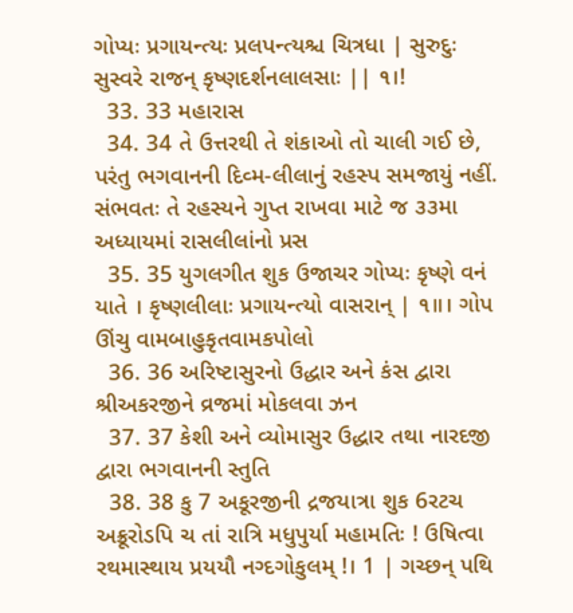ગોપ્યઃ પ્રગાયન્ત્યઃ પ્રલપન્ત્યશ્ચ ચિત્રધા | સુરુદુઃ સુસ્વરે રાજન્‌ કૃષ્ણદર્શનલાલસાઃ || ૧।!
  33. 33 મહારાસ
  34. 34 તે ઉત્તરથી તે શંકાઓ તો ચાલી ગઈ છે, પરંતુ ભગવાનની દિવ્મ-લીલાનું રહસ્પ સમજાયું નહીં. સંભવતઃ તે રહસ્યને ગુપ્ત રાખવા માટે જ ૩૩મા અધ્યાયમાં રાસલીલાંનો પ્રસ
  35. 35 યુગલગીત શુક ઉજાચર ગોપ્યઃ કૃષ્ણે વનં યાતે । કૃષ્ણલીલાઃ પ્રગાયન્ત્યો વાસરાન્‌ | ૧॥। ગોપ ઊંચુ વામબાહુકૃતવામકપોલો
  36. 36 અરિષ્ટાસુરનો ઉદ્ધાર અને કંસ દ્વારા શ્રીઅકરજીને વ્રજમાં મોકલવા ઝન
  37. 37 કેશી અને વ્યોમાસુર ઉદ્ધાર તથા નારદજી દ્વારા ભગવાનની સ્તુતિ
  38. 38 કુ 7 અકૂરજીની દ્રજયાત્રા શુક 6રટચ અક્રૂરોડપિ ચ તાં રાત્રિ મધુપુર્યા મહામતિઃ ! ઉષિત્વા રથમાસ્થાય પ્રયયૌ નગ્દગોકુલમ્‌ !। 1 | ગચ્છન્‌ પથિ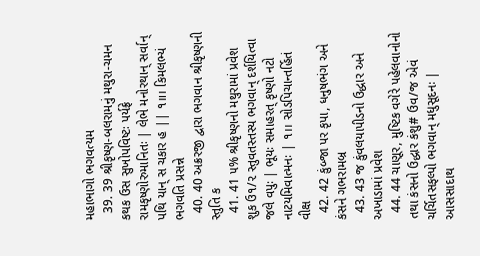મહાભાગો ભગવત્યમ
  39. 39 શ્રીકૃષ્ણ-બલરામનું મથુરા-ચમન કથક ઉસ સુખોપવિષ્ટઃ પર્યફ્રે રામકૃષ્ણોરુમાનિતઃ | લેભે મનોરથાન્‌ સર્વાન્‌ પથિ યાન્‌ સ ચકાર હ || ૧॥। કિમલભ્યં ભગવતિ પ્રસન્ને
  40. 40 અક્રરજી દ્વારા ભગવાન શ્રીકૃષ્ણની સ્તુતિ ક
  41. 41 ૫% શ્રીકૃષ્ણનો મથુરામાં પ્રવેશ શુક ઉ૧/૨ સ્તુવતસ્તસ્ય ભગવાન્‌ દર્શયિત્વા જલે વપુઃ | ભૂયઃ સમાહરત્‌ કૃષ્ણો નટો નાટયમિવાત્મનઃ | ૧।। સોડપિચાન્તર્હિતં વીક્ષ
  42. 42 કુંબ્જા પર કૃપા, ધનુષભંગ અને કંસને ગભરામબ્ર
  43. 43 જ કુંવલયાપીડનો ઉદ્ધાર અને અખાડામાં પ્રવેશ
  44. 44 ચાણૂર, મુષ્ટિક વગેરે પહેલવાનોનો તથા કંસનો ઉદ્ધાર કંશુ# ઉવ/જ એવં ચર્ચિતસફલ્પો ભગવાન્‌ મધુસૂદનઃ | આસસાદાથ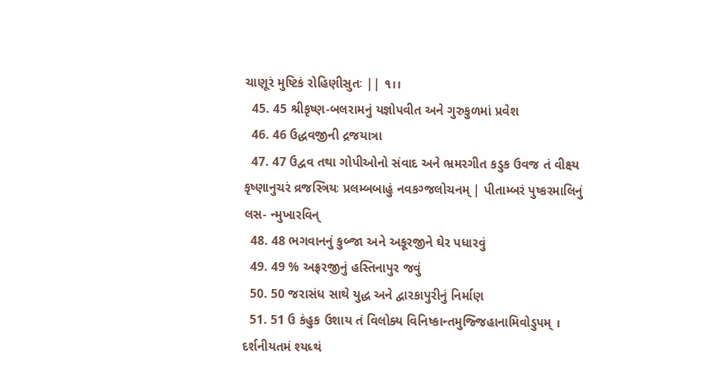ચાણૂરં મુષ્ટિકં રોહિણીસુતઃ || ૧।।
  45. 45 શ્રીકૃષ્ણ-બલરામનું યજ્ઞોપવીત અને ગુરુકુળમાં પ્રવેશ
  46. 46 ઉદ્ધવજીની દ્રજયાત્રા
  47. 47 ઉદ્વવ તથા ગોપીઓનો સંવાદ અને ભ્રમરગીત કડુક ઉવજ તં વીક્ષ્ય કૃષ્ણાનુચરં વ્રજસ્ત્રિયઃ પ્રલમ્બબાહું નવકગ્જલોચનમ્‌ | પીતામ્બરં પુષ્કરમાલિનું લસ- ન્મુખારવિન્
  48. 48 ભગવાનનું કુબ્જા અને અકૂરજીને ઘેર પધારવું
  49. 49 % અફ્રરજીનું હસ્તિનાપુર જવું
  50. 50 જરાસંધ સાથે યુદ્ધ અને દ્વારકાપુરીનું નિર્માણ
  51. 51 ઉ કંહુક ઉશાય તં વિલોક્ય વિનિષ્કાન્તમુજ્જિહાનામિવોડુપમ્‌ । દર્શનીયતમં શ્યધ્થં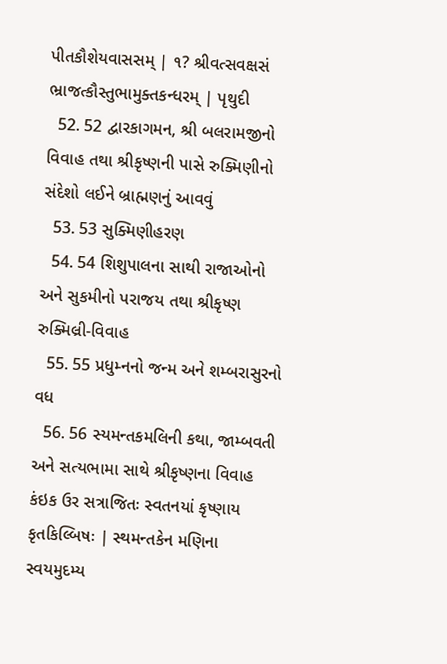પીતકૌશેયવાસસમ્‌ | ૧? શ્રીવત્સવક્ષસં ભ્રાજત્કૌસ્તુભામુક્તકન્ધરમ્‌ | પૃથુદી
  52. 52 દ્વારકાગમન, શ્રી બલરામજીનો વિવાહ તથા શ્રીકૃષ્ણની પાસે રુક્મિણીનો સંદેશો લઈને બ્રાહ્મણનું આવવું
  53. 53 સુક્મિણીહરણ
  54. 54 શિશુપાલના સાથી રાજાઓનો અને સુકમીનો પરાજય તથા શ્રીકૃષ્ણ રુક્મિલ્રી-વિવાહ
  55. 55 પ્રધુમ્નનો જન્મ અને શમ્બરાસુરનો વધ
  56. 56 સ્યમન્તકમલિની કથા, જામ્બવતી અને સત્યભામા સાથે શ્રીકૃષ્ણના વિવાહ કંઇક ઉર સત્રાજિતઃ સ્વતનયાં કૃષ્ણાય કૃતકિલ્બિષઃ | સ્થમન્તકેન મણિના સ્વયમુદમ્ય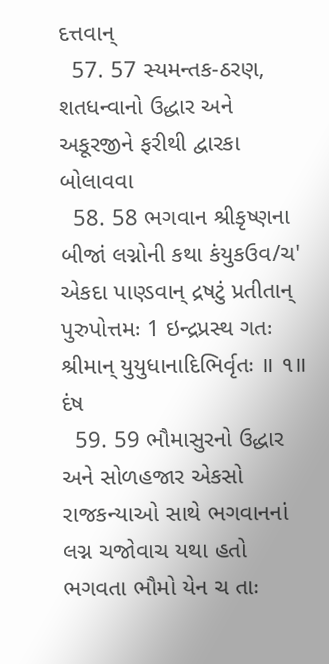દત્તવાન્‌
  57. 57 સ્યમન્તક-ઠરણ, શતધન્વાનો ઉદ્ધાર અને અકૂરજીને ફરીથી દ્વારકા બોલાવવા
  58. 58 ભગવાન શ્રીકૃષ્ણના બીજાં લગ્નોની કથા કંયુકઉવ/ચ' એકદા પાણ્ડવાન્‌ દ્રષટું પ્રતીતાન્‌ પુરુપોત્તમઃ 1 ઇન્દ્રપ્રસ્થ ગતઃ શ્રીમાન્‌ યુયુધાનાદિભિર્વૃતઃ ॥ ૧॥ દંષ
  59. 59 ભૌમાસુરનો ઉદ્ધાર અને સોળહજાર એકસો રાજકન્યાઓ સાથે ભગવાનનાં લગ્ન ચજોવાચ યથા હતો ભગવતા ભૌમો યેન ચ તાઃ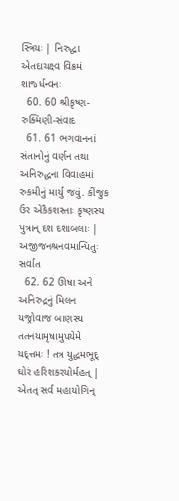સ્ત્રિયઃ | નિરુદ્ધા એતદાચક્ષ્વ વિક્રમં શાર્જ્ધન્વનઃ
  60. 60 શ્રીકૃષ્ણ-રુક્મિણી-સંવાદ
  61. 61 ભગવાનનાં સંતાનોનું વર્ણન તથા અનિરુદ્ધના વિવાહમાં રુકમીનું માર્યુ જવું. કીંજુક ઉર એકૈકશસ્તાઃ કૃષ્ણસ્ય પુત્રાન્‌ દશ દશાબલાઃ | અજીજનશ્રનવમાન્પિતુઃ સર્વાત
  62. 62 ઊષા અને અનિરુદ્રનું મિલન યજ્રોવાજ બાણસ્ય તતનયામૃષામુપયેમે યદ્ત્તમઃ ! તત્ર યુદ્ધમભૂદ્‌ ઘોરં હરિશકરયોર્મહત્‌ | એતત્‌ સર્વ મહાયોગિન્‌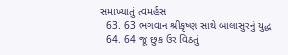સમાખ્યાતું ત્વમર્હસ
  63. 63 ભગવાન શ્રીકૃષ્ણ સાથે બાલાસુરનું યુદ્ધ
  64. 64 જૂ છુક ઉર વિઠતું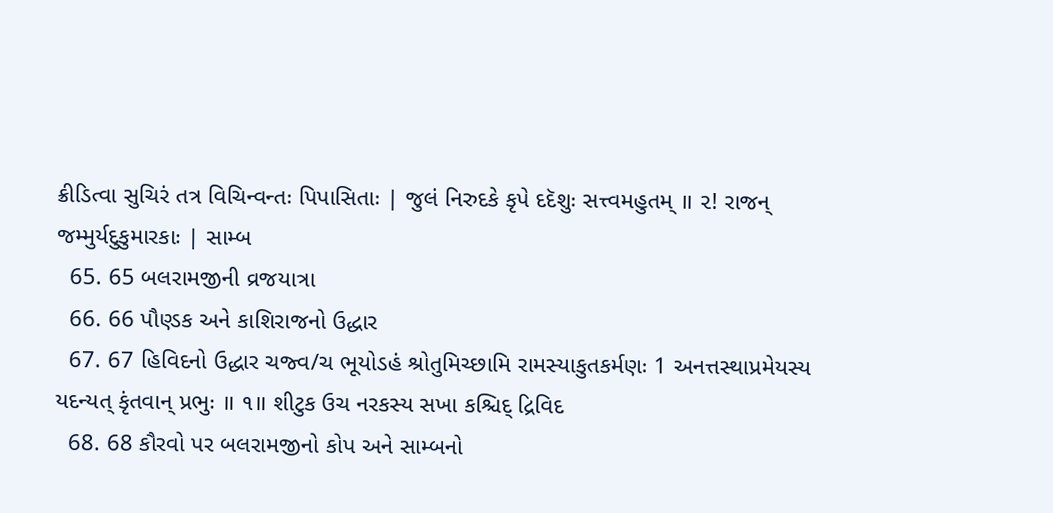ક્રીડિત્વા સુચિરં તત્ર વિચિન્વન્તઃ પિપાસિતાઃ | જુલં નિરુદકે કૃપે દદૅશુઃ સત્ત્વમહુતમ્‌ ॥ ૨! રાજન્‌ જમ્મુર્યદુકુમારકાઃ | સામ્બ
  65. 65 બલરામજીની વ્રજયાત્રા
  66. 66 પૌણ્ડક અને કાશિરાજનો ઉદ્ધાર
  67. 67 હિવિદનો ઉદ્ધાર ચજ્વ/ચ ભૂયોડહં શ્રોતુમિચ્છામિ રામસ્યાકુતકર્મણઃ 1 અનત્તસ્થાપ્રમેયસ્ય યદન્યત્‌ કૃંતવાન્‌ પ્રભુઃ ॥ ૧॥ શીટુક ઉચ નરકસ્ય સખા કશ્ચિદ્‌ દ્રિવિદ
  68. 68 કૌરવો પર બલરામજીનો કોપ અને સામ્બનો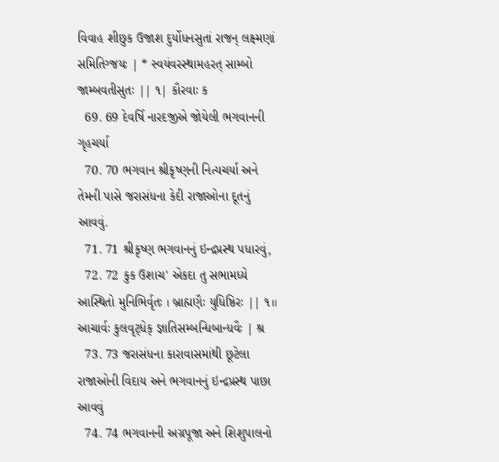વિવાહ શીછુક ઉજાશ દુર્યોધનસુતાં રાજન્‌ લક્ષ્મણાં સમિતિગ્જયઃ | * સ્વયંવરસ્થામહરત્‌ સામ્બો જામ્બવતીસુતઃ || ૧| કૌરવાઃ ક
  69. 69 દેવર્ષિ નારદજીએ જોયેલી ભગવાનની ગૃહચર્યા
  70. 70 ભગવાન શ્રીકૃષ્ણની નિત્યચર્યા અને તેમની પાસે જરાસંધના કેદી રાજાઓના દૂતનું આવવું.
  71. 71 શ્રીકૃષ્ણ ભગવાનનું ઇન્દ્રપ્રસ્થ પધારવું,
  72. 72 કુક ઉશાચ' એકદા તુ સભામધ્યે આસ્થિતો મુનિભિર્વૃતઃ । બ્રાહ્મણૈઃ યુધિષ્ઠિરઃ || ૧॥ આચાર્વઃ કુલવૃટ્ધેક્ જ્ઞાતિસમ્બન્ધિબાન્ધવૈઃ | શ્ર
  73. 73 જરાસંધના કારાવાસમાંથી છૂટેલા રાજાઓની વિદાય અને ભગવાનનું ઇન્દ્રપ્રસ્થ પાછા આવવું
  74. 74 ભગવાનની અગ્રપૂજા અને શિશુપાલનો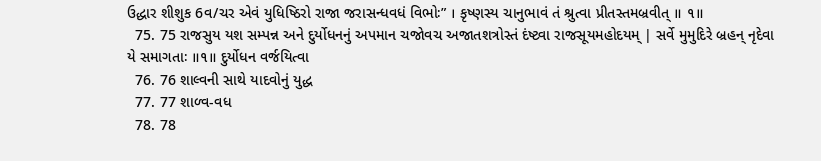ઉદ્ધાર શીશુક 6વ/ચર એવં યુધિષ્ઠિરો રાજા જરાસન્ધવધં વિભોઃ” । કૃષ્ણસ્ય ચાનુભાવં તં શ્રુત્વા પ્રીતસ્તમબ્રવીત્‌ ॥ ૧॥
  75. 75 રાજસુય યશ સમ્પન્ન અને દુર્યોધનનું અપમાન ચજોવચ અજાતશત્રોસ્તં દંષ્ટ્વા રાજસૂયમહોદયમ્‌ | સર્વે મુમુદિરે બ્રહન્‌ નૃદેવા યે સમાગતાઃ ॥૧॥ દુર્યોધન વર્જયિત્વા
  76. 76 શાલ્વની સાથે યાદવોનું યુદ્ધ
  77. 77 શાળ્વ-વધ
  78. 78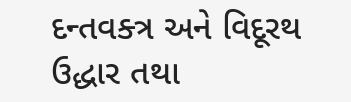દન્તવક્ત્ર અને વિદૂરથ ઉદ્ધાર તથા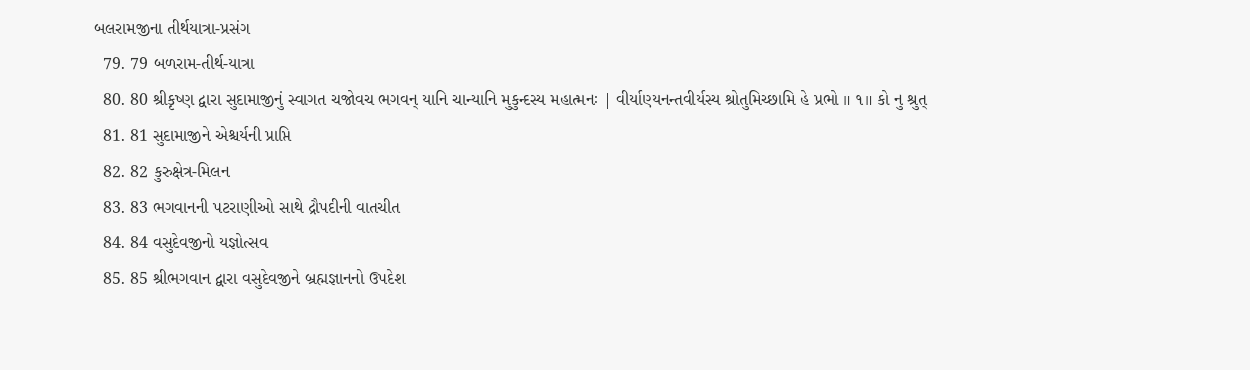બલરામજીના તીર્થયાત્રા-પ્રસંગ
  79. 79 બળરામ-તીર્થ-યાત્રા
  80. 80 શ્રીકૃષ્ણ દ્વારા સુદામાજીનું સ્વાગત ચજોવચ ભગવન્‌ યાનિ ચાન્યાનિ મુકુન્દસ્ય મહાત્મનઃ | વીર્યાણ્યનન્તવીર્યસ્ય શ્રોતુમિચ્છામિ હે પ્રભો ॥ ૧॥ કો નુ શ્રુત્
  81. 81 સુદામાજીને એશ્ચર્યની પ્રાપ્તિ
  82. 82 કુરુક્ષેત્ર-મિલન
  83. 83 ભગવાનની પટરાણીઓ સાથે દ્રૌપદીની વાતચીત
  84. 84 વસુદેવજીનો યજ્ઞોત્સવ
  85. 85 શ્રીભગવાન દ્વારા વસુદેવજીને બ્રહ્મજ્ઞાનનો ઉપદેશ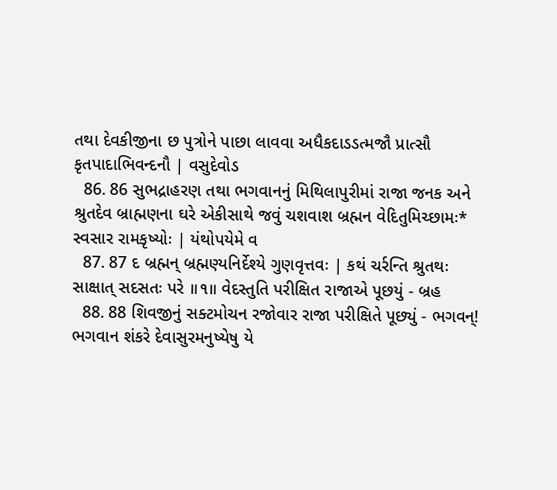તથા દેવકીજીના છ પુત્રોને પાછા લાવવા અધૈકદાડડત્મજૌ પ્રાત્સૌ કૃતપાદાભિવન્દનૌ | વસુદેવોડ
  86. 86 સુભદ્રાહરણ તથા ભગવાનનું મિથિલાપુરીમાં રાજા જનક અને શ્રુતદેવ બ્રાહ્મણના ઘરે એકીસાથે જવું ચશવાશ બ્રહ્મન વેદિતુમિચ્છામઃ* સ્વસાર રામકૃષ્યોઃ | યંથોપયેમે વ
  87. 87 દ બ્રહ્મન્‌ બ્રહ્મણ્યનિર્દેશ્યે ગુણવૃત્તવઃ | કથં ચર્રન્તિ શ્રુતથઃ સાક્ષાત્‌ સદસતઃ પરે ॥૧॥ વેદસ્તુતિ પરીક્ષિત રાજાએ પૂછયું - બ્રહ
  88. 88 શિવજીનું સક્ટમોચન રજોવાર રાજા પરીક્ષિતે પૂછ્યું - ભગવન્‌! ભગવાન શંકરે દેવાસુરમનુષ્યેષુ યે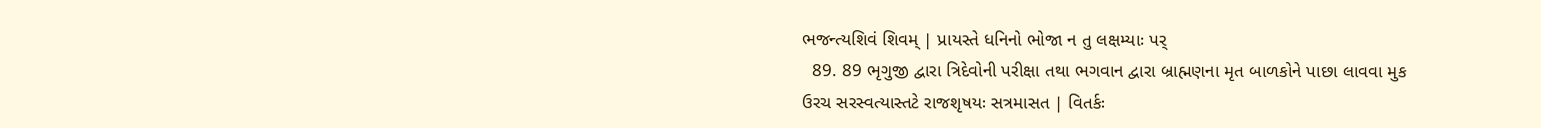ભજન્ત્યશિવં શિવમ્‌ | પ્રાયસ્તે ધનિનો ભોજા ન તુ લક્ષમ્યાઃ પર્
  89. 89 ભૃગુજી દ્વારા ત્રિદેવોની પરીક્ષા તથા ભગવાન દ્વારા બ્રાહ્મણના મૃત બાળકોને પાછા લાવવા મુક ઉરચ સરસ્વત્યાસ્તટે રાજશૃષયઃ સત્રમાસત | વિતર્કઃ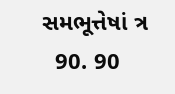સમભૂત્તેષાં ત્ર
  90. 90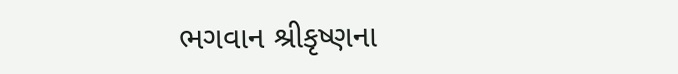ભગવાન શ્રીકૃષ્ણના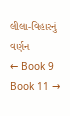લીલા-વિહારનું વર્ણન
← Book 9 Book 11 →